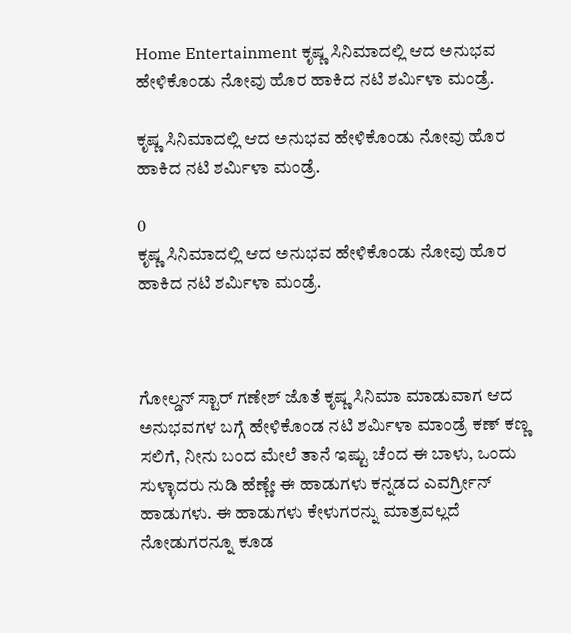Home Entertainment ಕೃಷ್ಣ ಸಿನಿಮಾದಲ್ಲಿ ಆದ ಅನುಭವ ಹೇಳಿಕೊಂಡು ನೋವು ಹೊರ ಹಾಕಿದ ನಟಿ ಶರ್ಮಿಳಾ ಮಂಡ್ರೆ.

ಕೃಷ್ಣ ಸಿನಿಮಾದಲ್ಲಿ ಆದ ಅನುಭವ ಹೇಳಿಕೊಂಡು ನೋವು ಹೊರ ಹಾಕಿದ ನಟಿ ಶರ್ಮಿಳಾ ಮಂಡ್ರೆ.

0
ಕೃಷ್ಣ ಸಿನಿಮಾದಲ್ಲಿ ಆದ ಅನುಭವ ಹೇಳಿಕೊಂಡು ನೋವು ಹೊರ ಹಾಕಿದ ನಟಿ ಶರ್ಮಿಳಾ ಮಂಡ್ರೆ.



ಗೋಲ್ಡನ್ ಸ್ಟಾರ್ ಗಣೇಶ್ ಜೊತೆ ಕೃಷ್ಣ ಸಿನಿಮಾ ಮಾಡುವಾಗ ಆದ ಅನುಭವಗಳ ಬಗ್ಗೆ ಹೇಳಿಕೊಂಡ ನಟಿ ಶರ್ಮಿಳಾ ಮಾಂಡ್ರೆ ಕಣ್ ಕಣ್ಣ ಸಲಿಗೆ, ನೀನು ಬಂದ ಮೇಲೆ ತಾನೆ ಇಷ್ಟು ಚೆಂದ ಈ ಬಾಳು, ಒಂದು ಸುಳ್ಳಾದರು ನುಡಿ ಹೆಣ್ಣೇ ಈ ಹಾಡುಗಳು ಕನ್ನಡದ ಎವರ್ಗ್ರೀನ್ ಹಾಡುಗಳು. ಈ ಹಾಡುಗಳು ಕೇಳುಗರನ್ನು ಮಾತ್ರವಲ್ಲದೆ ನೋಡುಗರನ್ನೂ ಕೂಡ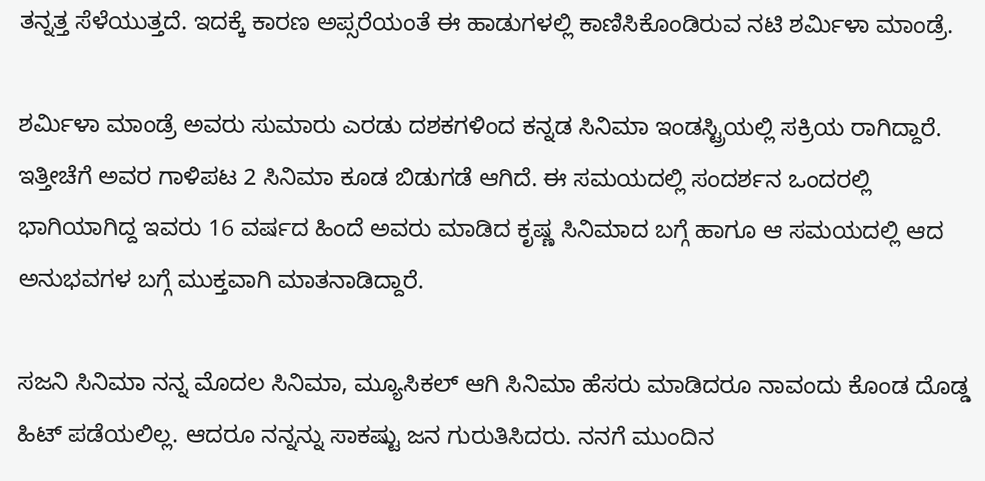ತನ್ನತ್ತ ಸೆಳೆಯುತ್ತದೆ. ಇದಕ್ಕೆ ಕಾರಣ ಅಪ್ಸರೆಯಂತೆ ಈ ಹಾಡುಗಳಲ್ಲಿ ಕಾಣಿಸಿಕೊಂಡಿರುವ ನಟಿ ಶರ್ಮಿಳಾ ಮಾಂಡ್ರೆ.

ಶರ್ಮಿಳಾ ಮಾಂಡ್ರೆ ಅವರು ಸುಮಾರು ಎರಡು ದಶಕಗಳಿಂದ ಕನ್ನಡ ಸಿನಿಮಾ ಇಂಡಸ್ಟ್ರಿಯಲ್ಲಿ ಸಕ್ರಿಯ ರಾಗಿದ್ದಾರೆ. ಇತ್ತೀಚೆಗೆ ಅವರ ಗಾಳಿಪಟ 2 ಸಿನಿಮಾ ಕೂಡ ಬಿಡುಗಡೆ ಆಗಿದೆ. ಈ ಸಮಯದಲ್ಲಿ ಸಂದರ್ಶನ ಒಂದರಲ್ಲಿ ಭಾಗಿಯಾಗಿದ್ದ ಇವರು 16 ವರ್ಷದ ಹಿಂದೆ ಅವರು ಮಾಡಿದ ಕೃಷ್ಣ ಸಿನಿಮಾದ ಬಗ್ಗೆ ಹಾಗೂ ಆ ಸಮಯದಲ್ಲಿ ಆದ ಅನುಭವಗಳ ಬಗ್ಗೆ ಮುಕ್ತವಾಗಿ ಮಾತನಾಡಿದ್ದಾರೆ.

ಸಜನಿ ಸಿನಿಮಾ ನನ್ನ ಮೊದಲ ಸಿನಿಮಾ, ಮ್ಯೂಸಿಕಲ್ ಆಗಿ ಸಿನಿಮಾ ಹೆಸರು ಮಾಡಿದರೂ ನಾವಂದು ಕೊಂಡ ದೊಡ್ಡ ಹಿಟ್ ಪಡೆಯಲಿಲ್ಲ. ಆದರೂ ನನ್ನನ್ನು ಸಾಕಷ್ಟು ಜನ ಗುರುತಿಸಿದರು. ನನಗೆ ಮುಂದಿನ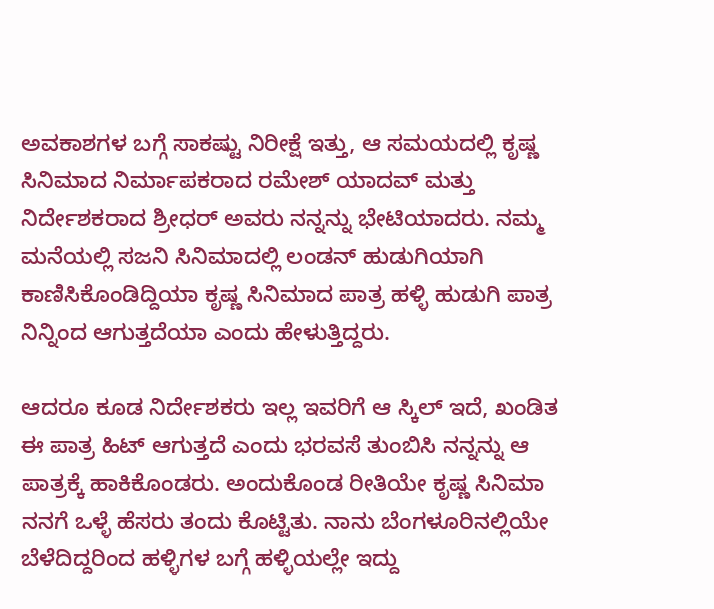ಅವಕಾಶಗಳ ಬಗ್ಗೆ ಸಾಕಷ್ಟು ನಿರೀಕ್ಷೆ ಇತ್ತು, ಆ ಸಮಯದಲ್ಲಿ ಕೃಷ್ಣ ಸಿನಿಮಾದ ನಿರ್ಮಾಪಕರಾದ ರಮೇಶ್ ಯಾದವ್ ಮತ್ತು ನಿರ್ದೇಶಕರಾದ ಶ್ರೀಧರ್ ಅವರು ನನ್ನನ್ನು ಭೇಟಿಯಾದರು. ನಮ್ಮ ಮನೆಯಲ್ಲಿ ಸಜನಿ ಸಿನಿಮಾದಲ್ಲಿ ಲಂಡನ್ ಹುಡುಗಿಯಾಗಿ ಕಾಣಿಸಿಕೊಂಡಿದ್ದಿಯಾ ಕೃಷ್ಣ ಸಿನಿಮಾದ ಪಾತ್ರ ಹಳ್ಳಿ ಹುಡುಗಿ ಪಾತ್ರ ನಿನ್ನಿಂದ ಆಗುತ್ತದೆಯಾ ಎಂದು ಹೇಳುತ್ತಿದ್ದರು.

ಆದರೂ ಕೂಡ ನಿರ್ದೇಶಕರು ಇಲ್ಲ ಇವರಿಗೆ ಆ ಸ್ಕಿಲ್ ಇದೆ, ಖಂಡಿತ ಈ ಪಾತ್ರ ಹಿಟ್ ಆಗುತ್ತದೆ ಎಂದು ಭರವಸೆ ತುಂಬಿಸಿ ನನ್ನನ್ನು ಆ ಪಾತ್ರಕ್ಕೆ ಹಾಕಿಕೊಂಡರು. ಅಂದುಕೊಂಡ ರೀತಿಯೇ ಕೃಷ್ಣ ಸಿನಿಮಾ ನನಗೆ ಒಳ್ಳೆ ಹೆಸರು ತಂದು ಕೊಟ್ಟಿತು. ನಾನು ಬೆಂಗಳೂರಿನಲ್ಲಿಯೇ ಬೆಳೆದಿದ್ದರಿಂದ ಹಳ್ಳಿಗಳ ಬಗ್ಗೆ ಹಳ್ಳಿಯಲ್ಲೇ ಇದ್ದು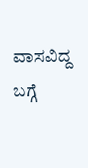ವಾಸವಿದ್ದ ಬಗ್ಗೆ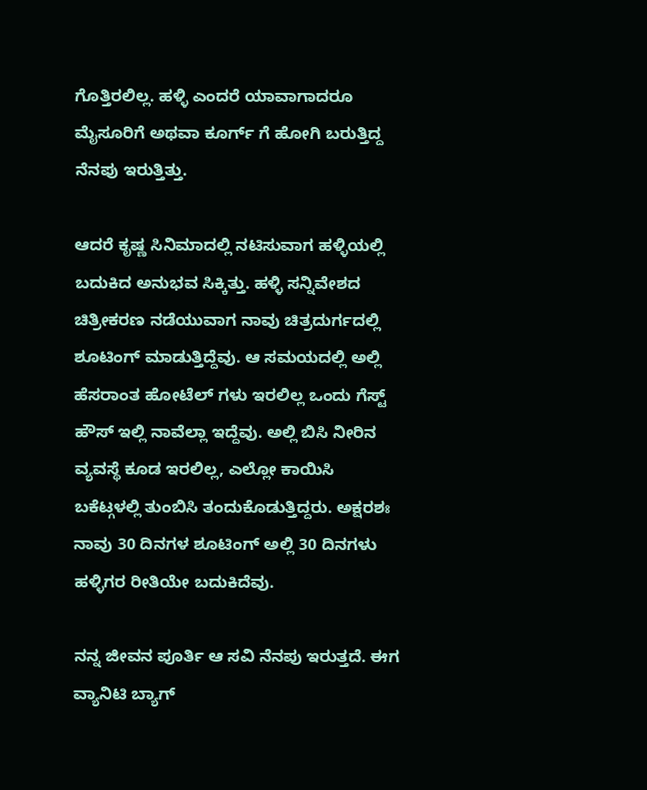ಗೊತ್ತಿರಲಿಲ್ಲ. ಹಳ್ಳಿ ಎಂದರೆ ಯಾವಾಗಾದರೂ ಮೈಸೂರಿಗೆ ಅಥವಾ ಕೂರ್ಗ್ ಗೆ ಹೋಗಿ ಬರುತ್ತಿದ್ದ ನೆನಪು ಇರುತ್ತಿತ್ತು.

ಆದರೆ ಕೃಷ್ಣ ಸಿನಿಮಾದಲ್ಲಿ ನಟಿಸುವಾಗ ಹಳ್ಳಿಯಲ್ಲಿ ಬದುಕಿದ ಅನುಭವ ಸಿಕ್ಕಿತ್ತು. ಹಳ್ಳಿ ಸನ್ನಿವೇಶದ ಚಿತ್ರೀಕರಣ ನಡೆಯುವಾಗ ನಾವು ಚಿತ್ರದುರ್ಗದಲ್ಲಿ ಶೂಟಿಂಗ್ ಮಾಡುತ್ತಿದ್ದೆವು. ಆ ಸಮಯದಲ್ಲಿ ಅಲ್ಲಿ ಹೆಸರಾಂತ ಹೋಟೆಲ್ ಗಳು ಇರಲಿಲ್ಲ ಒಂದು ಗೆಸ್ಟ್ ಹೌಸ್ ಇಲ್ಲಿ ನಾವೆಲ್ಲಾ ಇದ್ದೆವು. ಅಲ್ಲಿ ಬಿಸಿ ನೀರಿನ ವ್ಯವಸ್ಥೆ ಕೂಡ ಇರಲಿಲ್ಲ, ಎಲ್ಲೋ ಕಾಯಿಸಿ ಬಕೆಟ್ಗಳಲ್ಲಿ ತುಂಬಿಸಿ ತಂದುಕೊಡುತ್ತಿದ್ದರು. ಅಕ್ಷರಶಃ ನಾವು 30 ದಿನಗಳ ಶೂಟಿಂಗ್ ಅಲ್ಲಿ 30 ದಿನಗಳು ಹಳ್ಳಿಗರ ರೀತಿಯೇ ಬದುಕಿದೆವು.

ನನ್ನ ಜೀವನ ಪೂರ್ತಿ ಆ ಸವಿ ನೆನಪು ಇರುತ್ತದೆ. ಈಗ ವ್ಯಾನಿಟಿ ಬ್ಯಾಗ್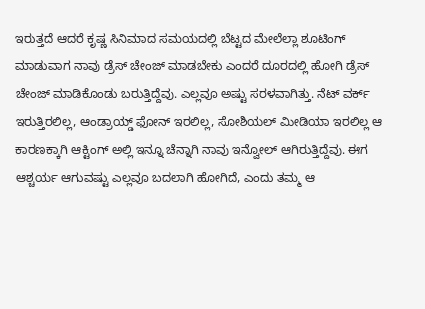ಇರುತ್ತದೆ ಆದರೆ ಕೃಷ್ಣ ಸಿನಿಮಾದ ಸಮಯದಲ್ಲಿ ಬೆಟ್ಟದ ಮೇಲೆಲ್ಲಾ ಶೂಟಿಂಗ್ ಮಾಡುವಾಗ ನಾವು ಡ್ರೆಸ್ ಚೇಂಜ್ ಮಾಡಬೇಕು ಎಂದರೆ ದೂರದಲ್ಲಿ ಹೋಗಿ ಡ್ರೆಸ್ ಚೇಂಜ್ ಮಾಡಿಕೊಂಡು ಬರುತ್ತಿದ್ದೆವು. ಎಲ್ಲವೂ ಅಷ್ಟು ಸರಳವಾಗಿತ್ತು. ನೆಟ್ ವರ್ಕ್ ಇರುತ್ತಿರಲಿಲ್ಲ, ಆಂಡ್ರಾಯ್ಡ್ ಫೋನ್ ಇರಲಿಲ್ಲ, ಸೋಶಿಯಲ್ ಮೀಡಿಯಾ ಇರಲಿಲ್ಲ ಆ ಕಾರಣಕ್ಕಾಗಿ ಆಕ್ಟಿಂಗ್ ಅಲ್ಲಿ ಇನ್ನೂ ಚೆನ್ನಾಗಿ ನಾವು ಇನ್ವೋಲ್ ಆಗಿರುತ್ತಿದ್ದೆವು. ಈಗ ಆಶ್ಚರ್ಯ ಆಗುವಷ್ಟು ಎಲ್ಲವೂ ಬದಲಾಗಿ ಹೋಗಿದೆ, ಎಂದು ತಮ್ಮ ಆ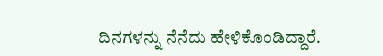ದಿನಗಳನ್ನು ನೆನೆದು ಹೇಳಿಕೊಂಡಿದ್ದಾರೆ.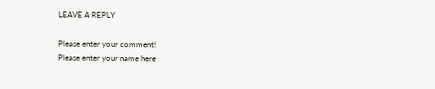LEAVE A REPLY

Please enter your comment!
Please enter your name here